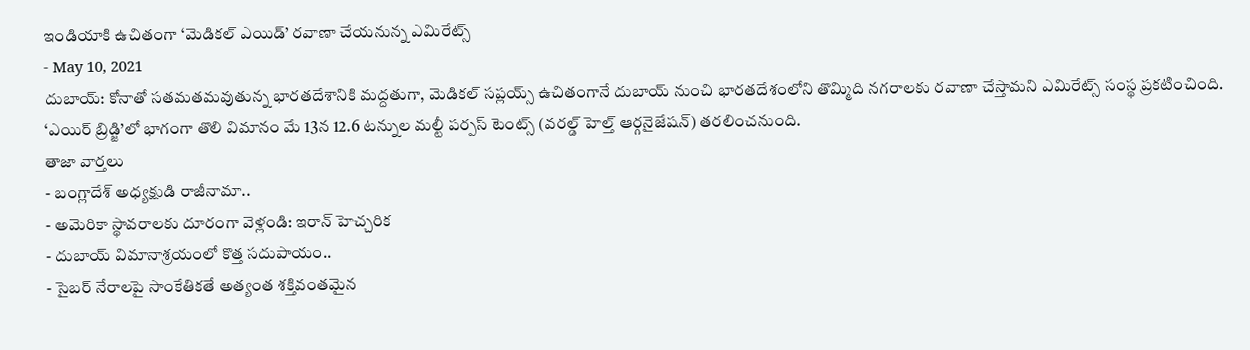ఇండియాకి ఉచితంగా ‘మెడికల్ ఎయిడ్’ రవాణా చేయనున్న ఎమిరేట్స్
- May 10, 2021
దుబాయ్: కోనాతో సతమతమవుతున్న భారతదేశానికి మద్దతుగా, మెడికల్ సప్లయ్స్ ఉచితంగానే దుబాయ్ నుంచి భారతదేశంలోని తొమ్మిది నగరాలకు రవాణా చేస్తామని ఎమిరేట్స్ సంస్థ ప్రకటించింది. ‘ఎయిర్ బ్రిడ్జి’లో భాగంగా తొలి విమానం మే 13న 12.6 టన్నుల మల్టీ పర్పస్ టెంట్స్ (వరల్డ్ హెల్త్ ఆర్గనైజేషన్) తరలించనుంది.
తాజా వార్తలు
- బంగ్లాదేశ్ అధ్యక్షుడి రాజీనామా..
- అమెరికా స్థావరాలకు దూరంగా వెళ్లండి: ఇరాన్ హెచ్చరిక
- దుబాయ్ విమానాశ్రయంలో కొత్త సదుపాయం..
- సైబర్ నేరాలపై సాంకేతికతే అత్యంత శక్తివంతమైన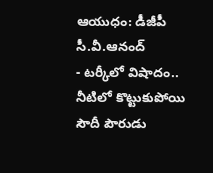ఆయుధం: డీజీపీ సీ.వీ.ఆనంద్
- టర్కీలో విషాదం.. నీటిలో కొట్టుకుపోయి సౌదీ పౌరుడు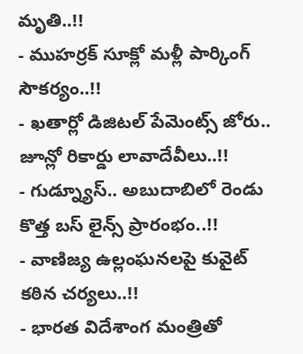మృతి..!!
- ముహర్రక్ సూక్లో మళ్లీ పార్కింగ్ సౌకర్యం..!!
- ఖతార్లో డిజిటల్ పేమెంట్స్ జోరు.. జూన్లో రికార్డు లావాదేవీలు..!!
- గుడ్న్యూస్.. అబుదాబిలో రెండు కొత్త బస్ లైన్స్ ప్రారంభం..!!
- వాణిజ్య ఉల్లంఘనలపై కువైట్ కఠిన చర్యలు..!!
- భారత విదేశాంగ మంత్రితో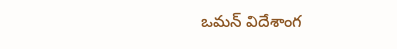ఒమన్ విదేశాంగ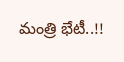మంత్రి భేటీ..!!